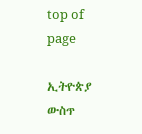top of page

ኢትዮጵያ ውስጥ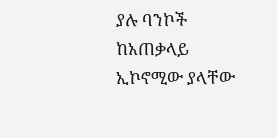ያሉ ባንኮች ከአጠቃላይ ኢኮኖሚው ያላቸው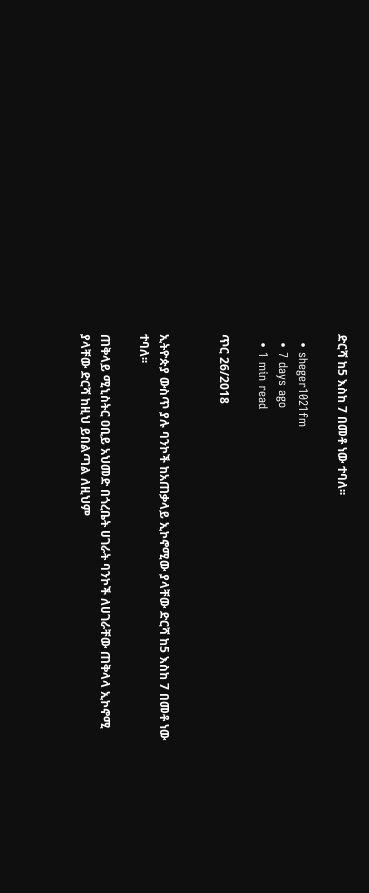ድርሻ ከ5 እስከ 7 በመቶ ነው ተባለ፡፡

  • sheger1021fm
  • 7 days ago
  • 1 min read

ጥር 26/2018


ኢትዮጵያ ውስጥ ያሉ ባንኮች ከአጠቃላይ ኢኮኖሚው ያላቸው ድርሻ ከ5 እስከ 7 በመቶ ነው ተባለ፡፡

ጠቅላይ ሚኒስትር ዐቢይ አህመድ በጎረቤት ሀገራት ባንኮች ለሀገራቸው ጠቅላላ ኢኮኖሚ ያላቸው ድርሻ ከዚህ ይበልጣል ለዚህም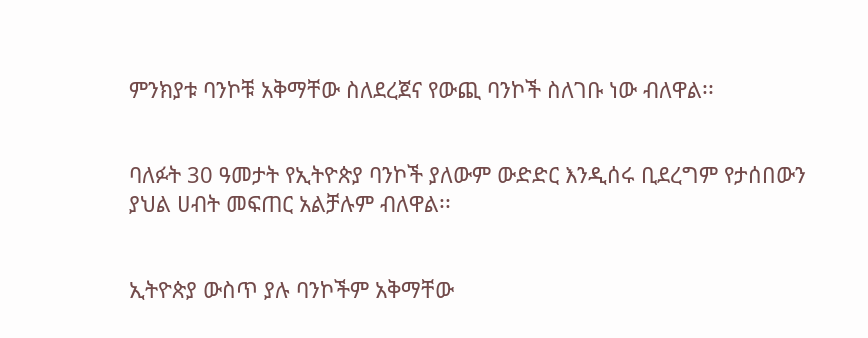ምንክያቱ ባንኮቹ አቅማቸው ስለደረጀና የውጪ ባንኮች ስለገቡ ነው ብለዋል፡፡


ባለፉት 30 ዓመታት የኢትዮጵያ ባንኮች ያለውም ውድድር እንዲሰሩ ቢደረግም የታሰበውን ያህል ሀብት መፍጠር አልቻሉም ብለዋል፡፡


ኢትዮጵያ ውስጥ ያሉ ባንኮችም አቅማቸው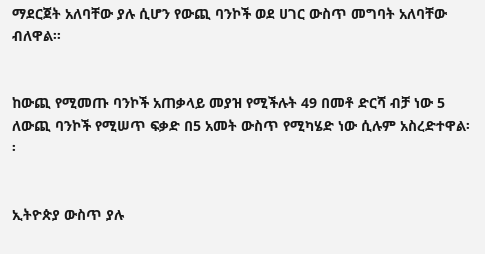ማደርጀት አለባቸው ያሉ ሲሆን የውጪ ባንኮች ወደ ሀገር ውስጥ መግባት አለባቸው ብለዋል፡፡


ከውጪ የሚመጡ ባንኮች አጠቃላይ መያዝ የሚችሉት 49 በመቶ ድርሻ ብቻ ነው 5 ለውጪ ባንኮች የሚሠጥ ፍቃድ በ5 አመት ውስጥ የሚካሄድ ነው ሲሉም አስረድተዋል፡፡


ኢትዮጵያ ውስጥ ያሉ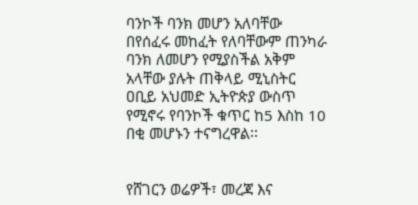ባንኮች ባንክ መሆን አለባቸው በየሰፈሩ መከፈት የለባቸውም ጠንካራ ባንክ ለመሆን የሚያስችል አቅም አላቸው ያሉት ጠቅላይ ሚኒስትር ዐቢይ አህመድ ኢትዮጵያ ውስጥ የሚኖሩ የባንኮች ቁጥር ከ5 እስከ 10 በቂ መሆኑን ተናግረዋል፡፡


የሸገርን ወሬዎች፣ መረጃ እና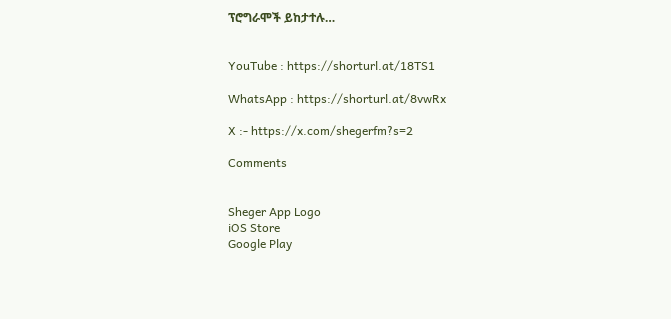ፕሮግራሞች ይከታተሉ…


YouTube : https://shorturl.at/18TS1

WhatsApp : https://shorturl.at/8vwRx

X :- https://x.com/shegerfm?s=2

Comments


Sheger App Logo
iOS Store
Google Play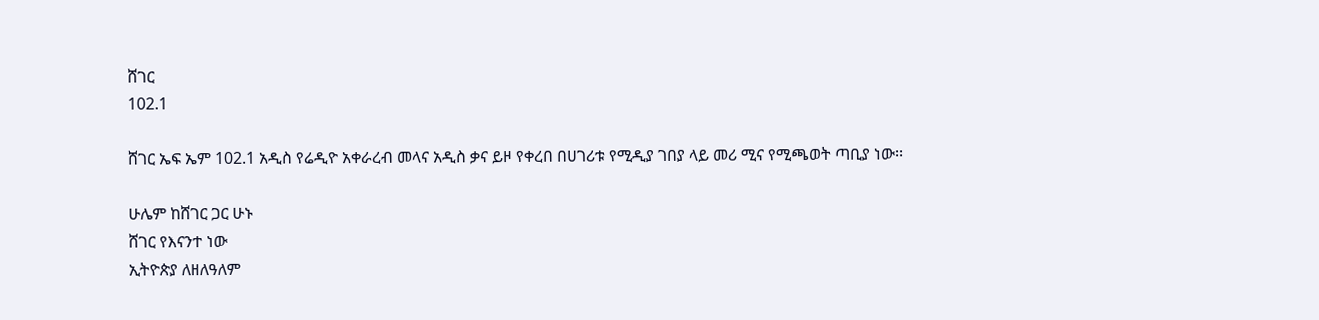ሸገር
102.1

ሸገር ኤፍ ኤም 102.1 አዲስ የሬዲዮ አቀራረብ መላና አዲስ ቃና ይዞ የቀረበ በሀገሪቱ የሚዲያ ገበያ ላይ መሪ ሚና የሚጫወት ጣቢያ ነው፡፡

ሁሌም ከሸገር ጋር ሁኑ
ሸገር የእናንተ ነው
ኢትዮጵያ ለዘለዓለም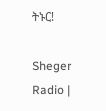ትኑር!

Sheger Radio |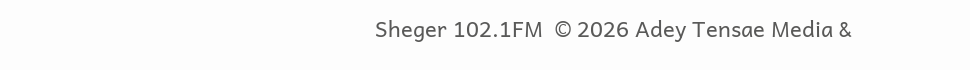Sheger 102.1FM  © 2026 Adey Tensae Media &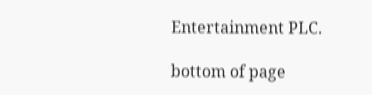Entertainment PLC.

bottom of page